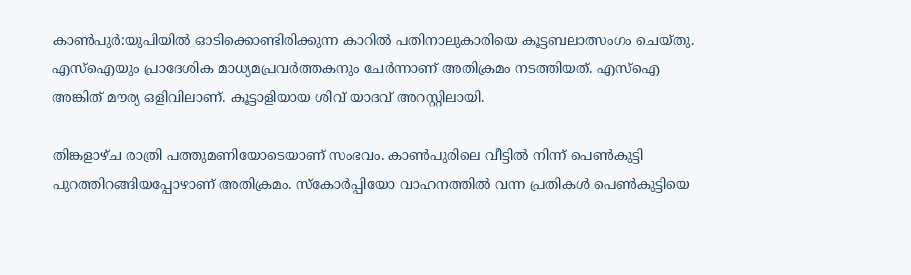കാൺപുർ:യുപിയിൽ ഓടിക്കൊണ്ടിരിക്കുന്ന കാറിൽ പതിനാലുകാരിയെ കൂട്ടബലാത്സംഗം ചെയ്തു. എസ്‌ഐയും പ്രാദേശിക മാധ്യമപ്രവർത്തകനും ചേർന്നാണ് അതിക്രമം നടത്തിയത്. എസ്‌ഐ അങ്കിത് മൗര്യ ഒളിവിലാണ്. കൂട്ടാളിയായ ശിവ് യാദവ് അറസ്റ്റിലായി.

തിങ്കളാഴ്ച രാത്രി പത്തുമണിയോടെയാണ് സംഭവം. കാൺപുരിലെ വീട്ടിൽ നിന്ന് പെൺകുട്ടി പുറത്തിറങ്ങിയപ്പോഴാണ് അതിക്രമം. സ്‌കോർപ്പിയോ വാഹനത്തിൽ വന്ന പ്രതികൾ പെൺകുട്ടിയെ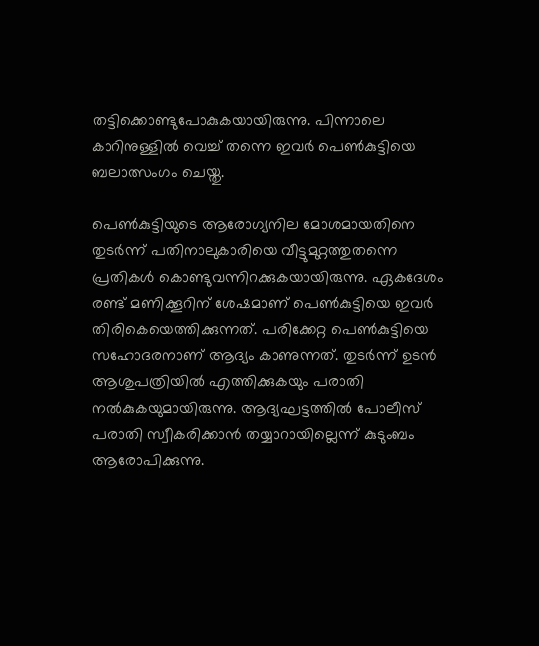തട്ടിക്കൊണ്ടുപോകുകയായിരുന്നു. പിന്നാലെ കാറിനുള്ളിൽ വെച്ച് തന്നെ ഇവർ പെൺകുട്ടിയെ ബലാത്സംഗം ചെയ്തു.

പെൺകുട്ടിയുടെ ആരോഗ്യനില മോശമായതിനെ തുടർന്ന് പതിനാലുകാരിയെ വീട്ടുമുറ്റത്തുതന്നെ പ്രതികൾ കൊണ്ടുവന്നിറക്കുകയായിരുന്നു. ഏകദേശം രണ്ട് മണിക്കൂറിന് ശേഷമാണ് പെൺകുട്ടിയെ ഇവർ തിരികെയെത്തിക്കുന്നത്. പരിക്കേറ്റ പെൺകുട്ടിയെ സഹോദരനാണ് ആദ്യം കാണുന്നത്. തുടർന്ന് ഉടൻ ആശുപത്രിയിൽ എത്തിക്കുകയും പരാതി നൽകുകയുമായിരുന്നു. ആദ്യഘട്ടത്തിൽ പോലീസ് പരാതി സ്വീകരിക്കാൻ തയ്യാറായില്ലെന്ന് കുടുംബം ആരോപിക്കുന്നു.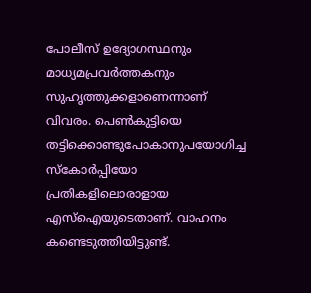പോലീസ് ഉദ്യോഗസ്ഥനും മാധ്യമപ്രവർത്തകനും സുഹൃത്തുക്കളാണെന്നാണ് വിവരം. പെൺകുട്ടിയെ തട്ടിക്കൊണ്ടുപോകാനുപയോഗിച്ച സ്‌കോർപ്പിയോ പ്രതികളിലൊരാളായ എസ്‌ഐയുടെതാണ്. വാഹനം കണ്ടെടുത്തിയിട്ടുണ്ട്.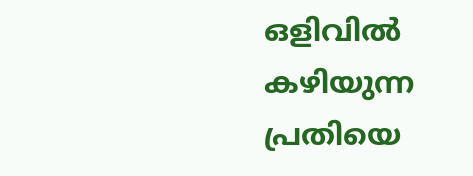ഒളിവിൽ കഴിയുന്ന പ്രതിയെ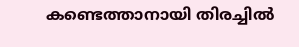കണ്ടെത്താനായി തിരച്ചിൽ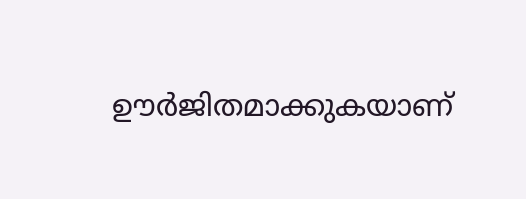ഊർജിതമാക്കുകയാണ്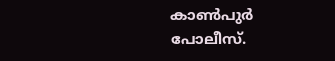കാൺപുർ പോലീസ്.